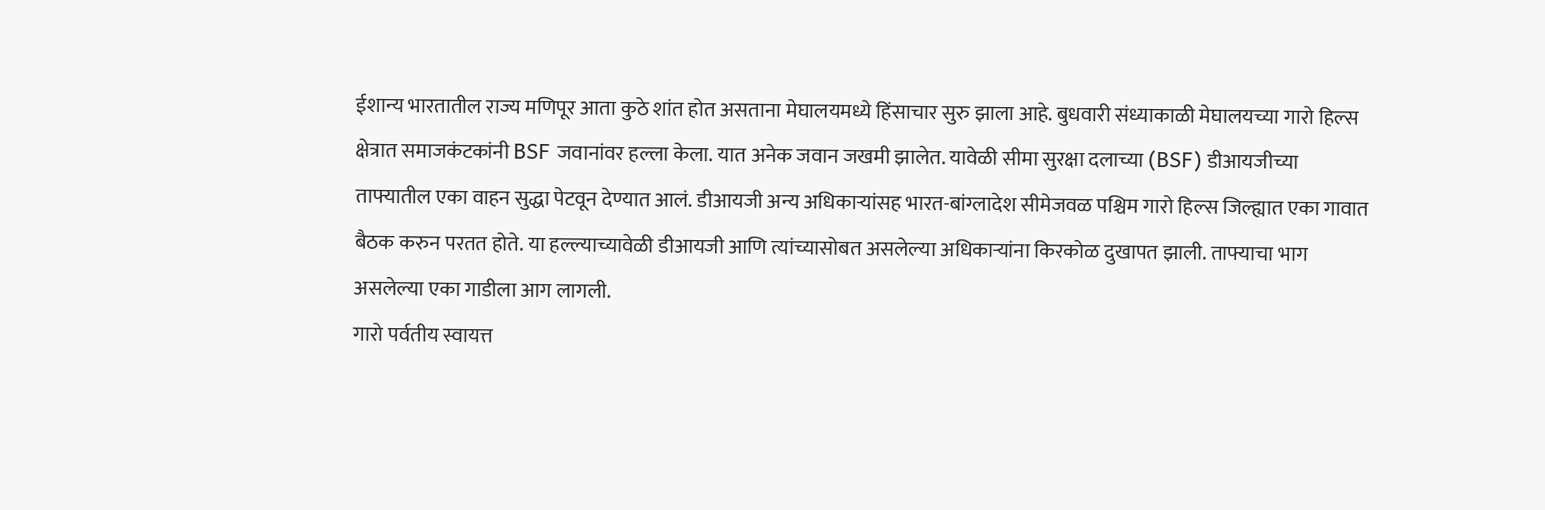ईशान्य भारतातील राज्य मणिपूर आता कुठे शांत होत असताना मेघालयमध्ये हिंसाचार सुरु झाला आहे. बुधवारी संध्याकाळी मेघालयच्या गारो हिल्स क्षेत्रात समाजकंटकांनी BSF जवानांवर हल्ला केला. यात अनेक जवान जखमी झालेत. यावेळी सीमा सुरक्षा दलाच्या (BSF) डीआयजीच्या ताफ्यातील एका वाहन सुद्धा पेटवून देण्यात आलं. डीआयजी अन्य अधिकाऱ्यांसह भारत-बांग्लादेश सीमेजवळ पश्चिम गारो हिल्स जिल्ह्यात एका गावात बैठक करुन परतत होते. या हल्ल्याच्यावेळी डीआयजी आणि त्यांच्यासोबत असलेल्या अधिकाऱ्यांना किरकोळ दुखापत झाली. ताफ्याचा भाग असलेल्या एका गाडीला आग लागली.
गारो पर्वतीय स्वायत्त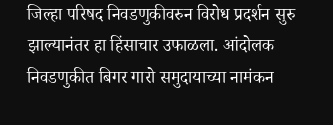जिल्हा परिषद निवडणुकीवरुन विरोध प्रदर्शन सुरु झाल्यानंतर हा हिंसाचार उफाळला. आंदोलक निवडणुकीत बिगर गारो समुदायाच्या नामंकन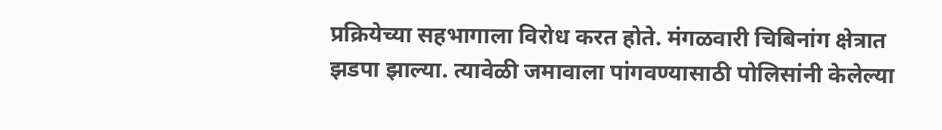प्रक्रियेच्या सहभागाला विरोध करत होते. मंगळवारी चिबिनांग क्षेत्रात झडपा झाल्या. त्यावेळी जमावाला पांगवण्यासाठी पोलिसांनी केलेल्या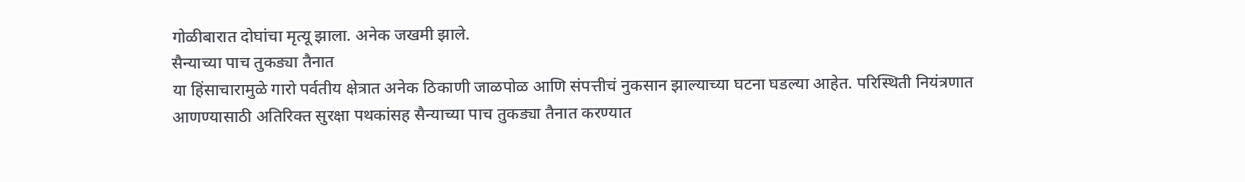गोळीबारात दोघांचा मृत्यू झाला. अनेक जखमी झाले.
सैन्याच्या पाच तुकड्या तैनात
या हिंसाचारामुळे गारो पर्वतीय क्षेत्रात अनेक ठिकाणी जाळपोळ आणि संपत्तीचं नुकसान झाल्याच्या घटना घडल्या आहेत. परिस्थिती नियंत्रणात आणण्यासाठी अतिरिक्त सुरक्षा पथकांसह सैन्याच्या पाच तुकड्या तैनात करण्यात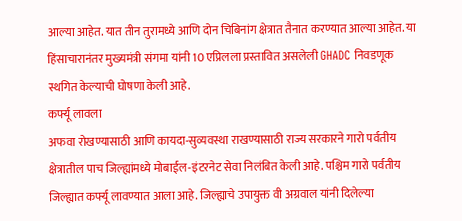आल्या आहेत. यात तीन तुरामध्ये आणि दोन चिबिनांग क्षेत्रात तैनात करण्यात आल्या आहेत. या हिंसाचारानंतर मुख्यमंत्री संगमा यांनी 10 एप्रिलला प्रस्तावित असलेली GHADC निवडणूक स्थगित केल्याची घोषणा केली आहे.
कर्फ्यू लावला
अफवा रोखण्यासाठी आणि कायदा-सुव्यवस्था राखण्यासाठी राज्य सरकारने गारो पर्वतीय क्षेत्रातील पाच जिल्ह्यांमध्ये मोबाईल-इंटरनेट सेवा निलंबित केली आहे. पश्चिम गारो पर्वतीय जिल्ह्यात कर्फ्यू लावण्यात आला आहे. जिल्ह्याचे उपायुक्त वी अग्रवाल यांनी दिलेल्या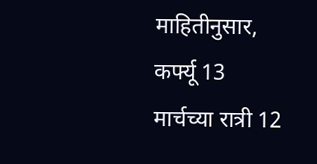माहितीनुसार, कर्फ्यू 13 मार्चच्या रात्री 12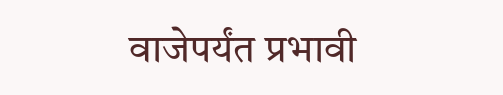वाजेपर्यंत प्रभावी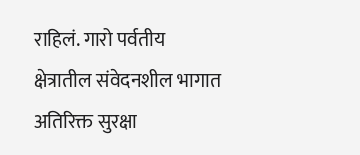राहिलं. गारो पर्वतीय क्षेत्रातील संवेदनशील भागात अतिरिक्त सुरक्षा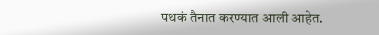पथकं तैनात करण्यात आली आहेत.